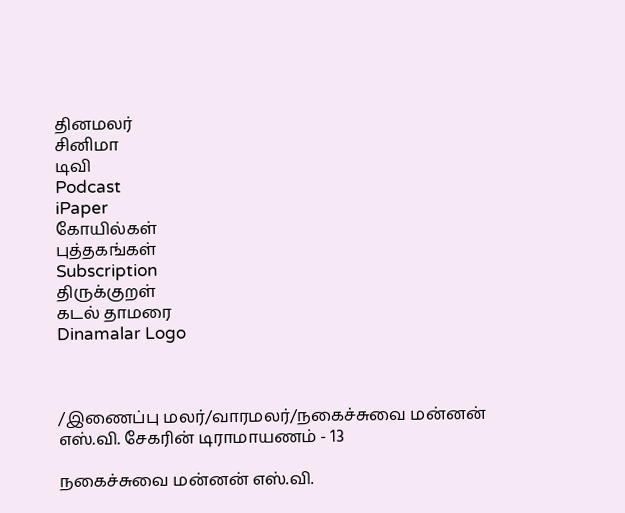தினமலர்
சினிமா
டிவி
Podcast
iPaper
கோயில்கள்
புத்தகங்கள்
Subscription
திருக்குறள்
கடல் தாமரை
Dinamalar Logo



/இணைப்பு மலர்/வாரமலர்/நகைச்சுவை மன்னன் எஸ்.வி. சேகரின் டிராமாயணம் - 13

நகைச்சுவை மன்னன் எஸ்.வி.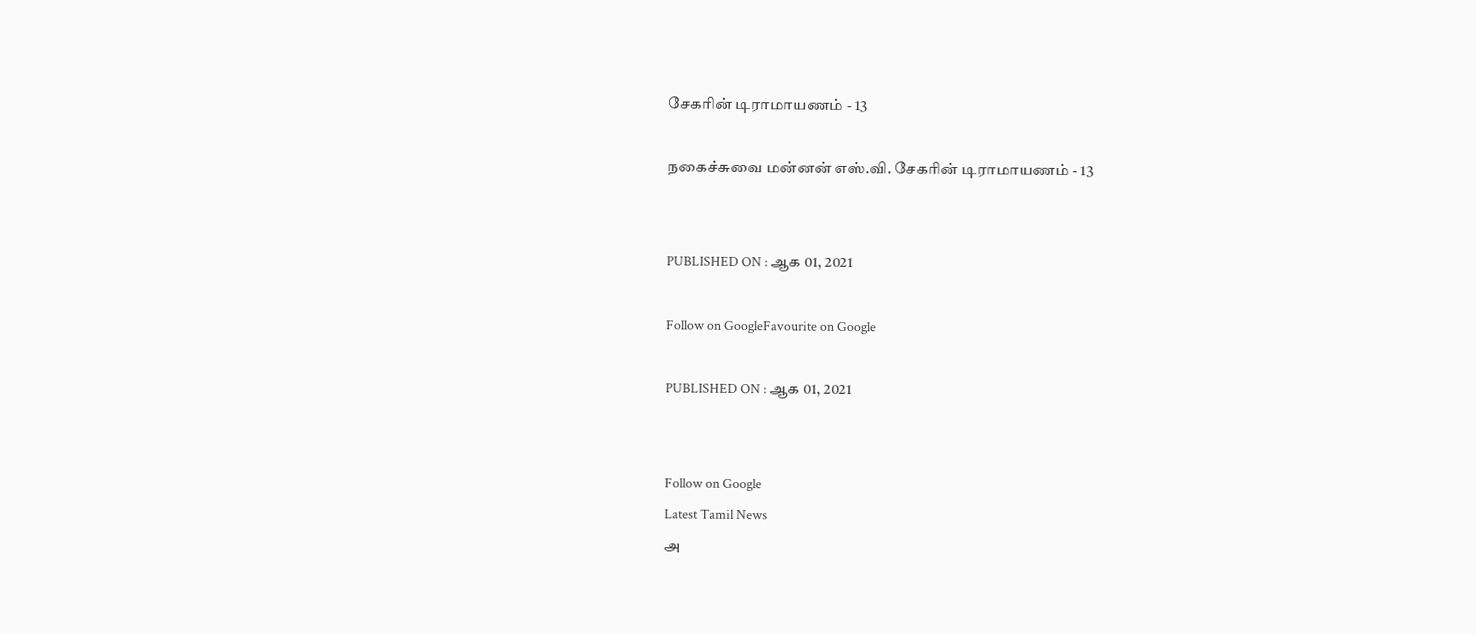சேகரின் டிராமாயணம் - 13

நகைச்சுவை மன்னன் எஸ்.வி. சேகரின் டிராமாயணம் - 13


PUBLISHED ON : ஆக 01, 2021

Follow on GoogleFavourite on Google

PUBLISHED ON : ஆக 01, 2021


Follow on Google
Latest Tamil News
அ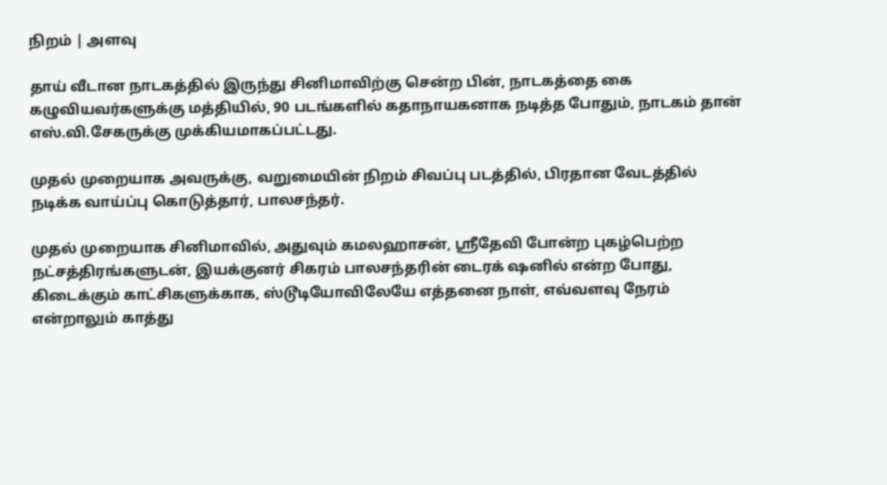நிறம் | அளவு

தாய் வீடான நாடகத்தில் இருந்து சினிமாவிற்கு சென்ற பின், நாடகத்தை கை கழுவியவர்களுக்கு மத்தியில், 90 படங்களில் கதாநாயகனாக நடித்த போதும், நாடகம் தான் எஸ்.வி.சேகருக்கு முக்கியமாகப்பட்டது.

முதல் முறையாக அவருக்கு, வறுமையின் நிறம் சிவப்பு படத்தில், பிரதான வேடத்தில் நடிக்க வாய்ப்பு கொடுத்தார், பாலசந்தர்.

முதல் முறையாக சினிமாவில், அதுவும் கமலஹாசன், ஸ்ரீதேவி போன்ற புகழ்பெற்ற நட்சத்திரங்களுடன், இயக்குனர் சிகரம் பாலசந்தரின் டைரக் ஷனில் என்ற போது, கிடைக்கும் காட்சிகளுக்காக, ஸ்டூடியோவிலேயே எத்தனை நாள், எவ்வளவு நேரம் என்றாலும் காத்து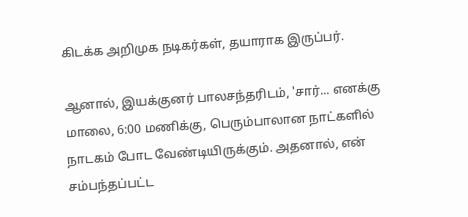கிடக்க அறிமுக நடிகர்கள், தயாராக இருப்பர்.

ஆனால், இயக்குனர் பாலசந்தரிடம், 'சார்... எனக்கு மாலை, 6:00 மணிக்கு, பெரும்பாலான நாட்களில் நாடகம் போட வேண்டியிருக்கும். அதனால், என் சம்பந்தப்பட்ட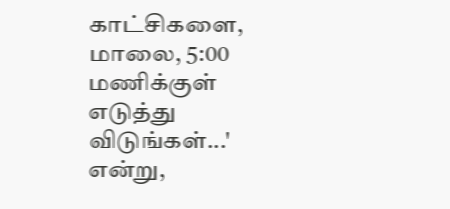காட்சிகளை, மாலை, 5:00 மணிக்குள் எடுத்து விடுங்கள்...' என்று,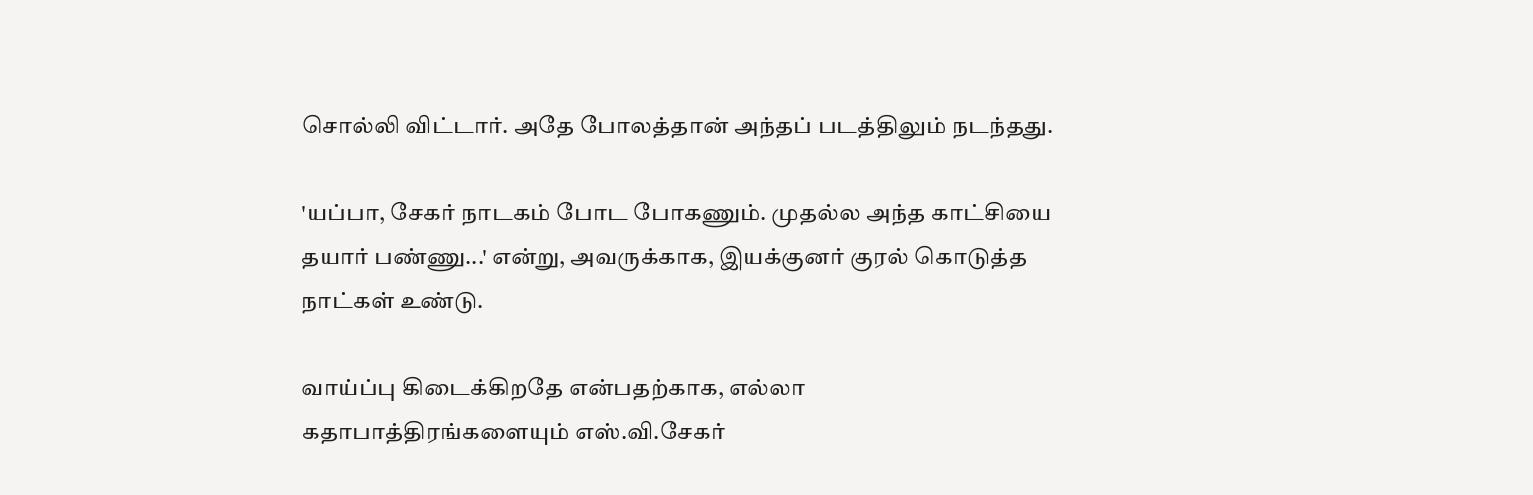சொல்லி விட்டார். அதே போலத்தான் அந்தப் படத்திலும் நடந்தது.

'யப்பா, சேகர் நாடகம் போட போகணும். முதல்ல அந்த காட்சியை தயார் பண்ணு...' என்று, அவருக்காக, இயக்குனர் குரல் கொடுத்த நாட்கள் உண்டு.

வாய்ப்பு கிடைக்கிறதே என்பதற்காக, எல்லா கதாபாத்திரங்களையும் எஸ்.வி.சேகர்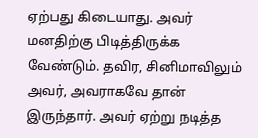ஏற்பது கிடையாது. அவர் மனதிற்கு பிடித்திருக்க வேண்டும். தவிர, சினிமாவிலும் அவர், அவராகவே தான் இருந்தார். அவர் ஏற்று நடித்த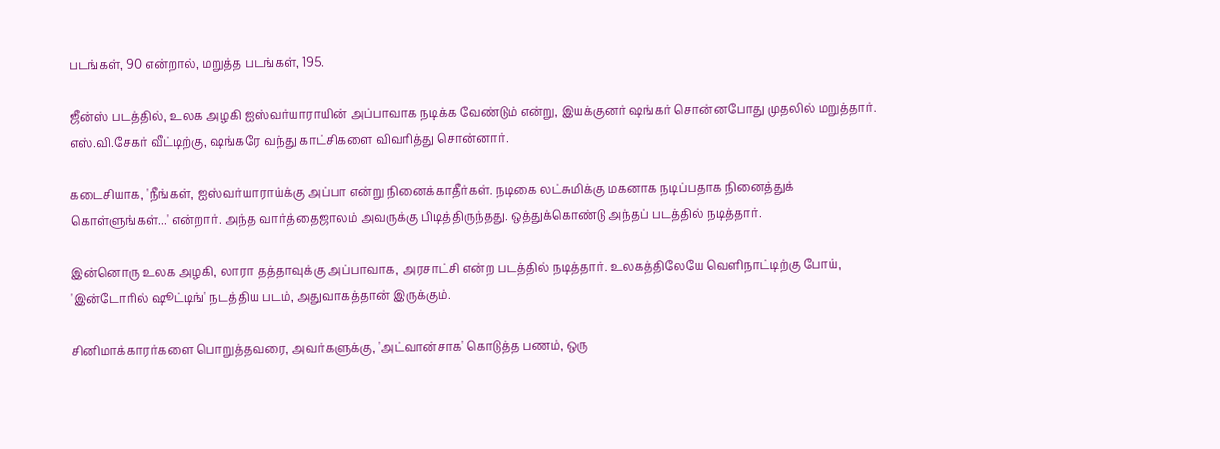படங்கள், 90 என்றால், மறுத்த படங்கள், 195.

ஜீன்ஸ் படத்தில், உலக அழகி ஐஸ்வர்யாராயின் அப்பாவாக நடிக்க வேண்டும் என்று, இயக்குனர் ஷங்கர் சொன்னபோது முதலில் மறுத்தார். எஸ்.வி.சேகர் வீட்டிற்கு, ஷங்கரே வந்து காட்சிகளை விவரித்து சொன்னார்.

கடைசியாக, 'நீங்கள், ஐஸ்வர்யாராய்க்கு அப்பா என்று நினைக்காதீர்கள். நடிகை லட்சுமிக்கு மகனாக நடிப்பதாக நினைத்துக் கொள்ளுங்கள்...' என்றார். அந்த வார்த்தைஜாலம் அவருக்கு பிடித்திருந்தது. ஒத்துக்கொண்டு அந்தப் படத்தில் நடித்தார்.

இன்னொரு உலக அழகி, லாரா தத்தாவுக்கு அப்பாவாக, அரசாட்சி என்ற படத்தில் நடித்தார். உலகத்திலேயே வெளிநாட்டிற்கு போய், 'இன்டோரில் ஷூட்டிங்' நடத்திய படம், அதுவாகத்தான் இருக்கும்.

சினிமாக்காரர்களை பொறுத்தவரை, அவர்களுக்கு, 'அட்வான்சாக' கொடுத்த பணம், ஒரு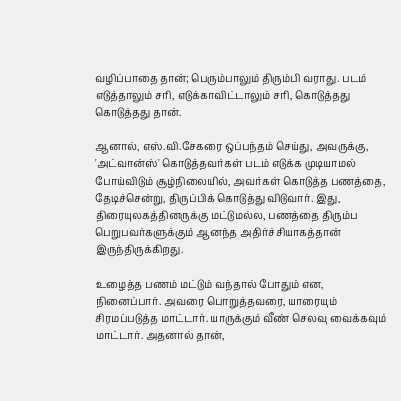வழிப்பாதை தான்; பெரும்பாலும் திரும்பி வராது. படம் எடுத்தாலும் சரி, எடுக்காவிட்டாலும் சரி, கொடுத்தது கொடுத்தது தான்.

ஆனால், எஸ்.வி.சேகரை ஒப்பந்தம் செய்து, அவருக்கு, 'அட்வான்ஸ்' கொடுத்தவர்கள் படம் எடுக்க முடியாமல் போய்விடும் சூழ்நிலையில், அவர்கள் கொடுத்த பணத்தை, தேடிச்சென்று, திருப்பிக் கொடுத்து விடுவார். இது, திரையுலகத்தினருக்கு மட்டுமல்ல, பணத்தை திரும்ப பெறுபவர்களுக்கும் ஆனந்த அதிர்ச்சியாகத்தான் இருந்திருக்கிறது.

உழைத்த பணம் மட்டும் வந்தால் போதும் என, நினைப்பார். அவரை பொறுத்தவரை, யாரையும் சிரமப்படுத்த மாட்டார். யாருக்கும் வீண் செலவு வைக்கவும் மாட்டார். அதனால் தான்,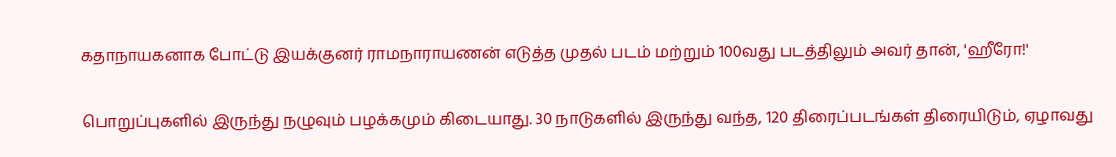கதாநாயகனாக போட்டு இயக்குனர் ராமநாராயணன் எடுத்த முதல் படம் மற்றும் 100வது படத்திலும் அவர் தான், 'ஹீரோ!'

பொறுப்புகளில் இருந்து நழுவும் பழக்கமும் கிடையாது. 30 நாடுகளில் இருந்து வந்த, 120 திரைப்படங்கள் திரையிடும், ஏழாவது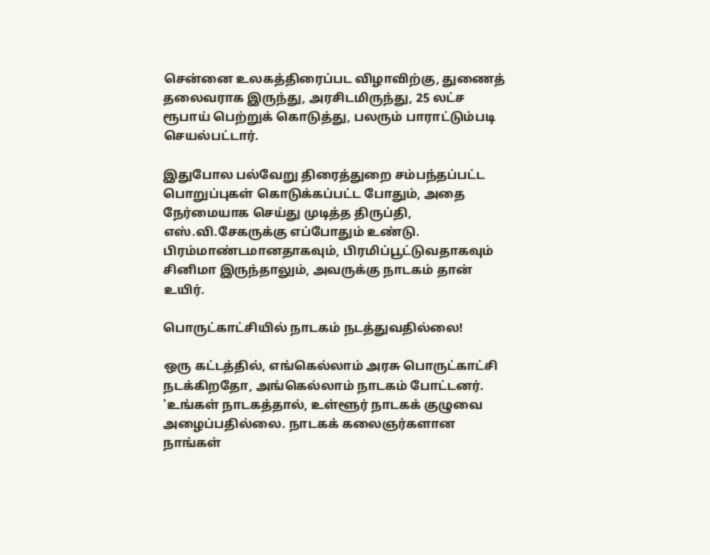சென்னை உலகத்திரைப்பட விழாவிற்கு, துணைத் தலைவராக இருந்து, அரசிடமிருந்து, 25 லட்ச ரூபாய் பெற்றுக் கொடுத்து, பலரும் பாராட்டும்படி செயல்பட்டார்.

இதுபோல பல்வேறு திரைத்துறை சம்பந்தப்பட்ட பொறுப்புகள் கொடுக்கப்பட்ட போதும், அதை நேர்மையாக செய்து முடித்த திருப்தி, எஸ்.வி.சேகருக்கு எப்போதும் உண்டு. பிரம்மாண்டமானதாகவும், பிரமிப்பூட்டுவதாகவும் சினிமா இருந்தாலும், அவருக்கு நாடகம் தான் உயிர்.

பொருட்காட்சியில் நாடகம் நடத்துவதில்லை!

ஒரு கட்டத்தில், எங்கெல்லாம் அரசு பொருட்காட்சி நடக்கிறதோ, அங்கெல்லாம் நாடகம் போட்டனர். 'உங்கள் நாடகத்தால், உள்ளூர் நாடகக் குழுவை அழைப்பதில்லை. நாடகக் கலைஞர்களான நாங்கள்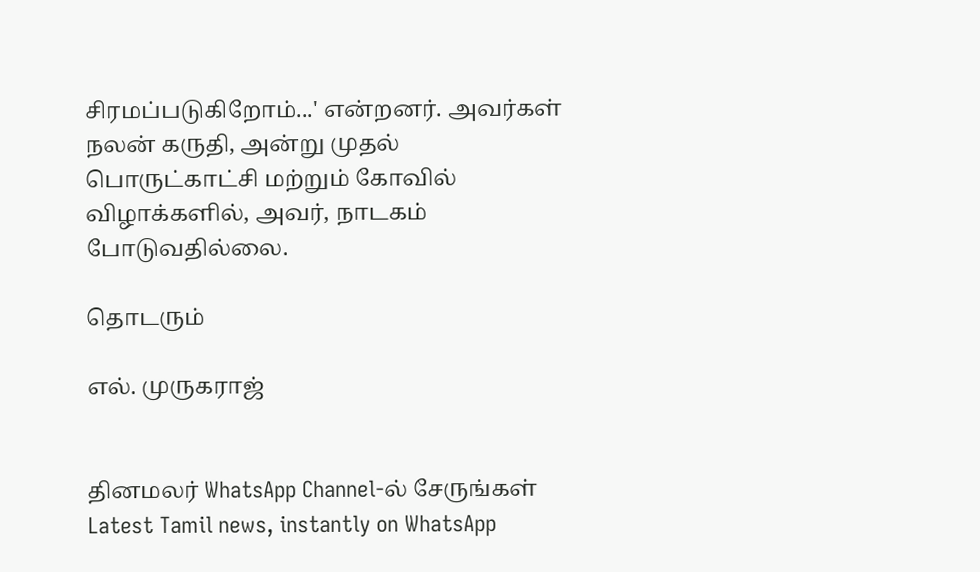சிரமப்படுகிறோம்...' என்றனர். அவர்கள் நலன் கருதி, அன்று முதல் பொருட்காட்சி மற்றும் கோவில் விழாக்களில், அவர், நாடகம் போடுவதில்லை.

தொடரும்

எல். முருகராஜ்


தினமலர் WhatsApp Channel-ல் சேருங்கள்
Latest Tamil news, instantly on WhatsApp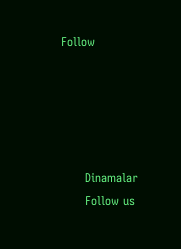Follow





      Dinamalar
      Follow us